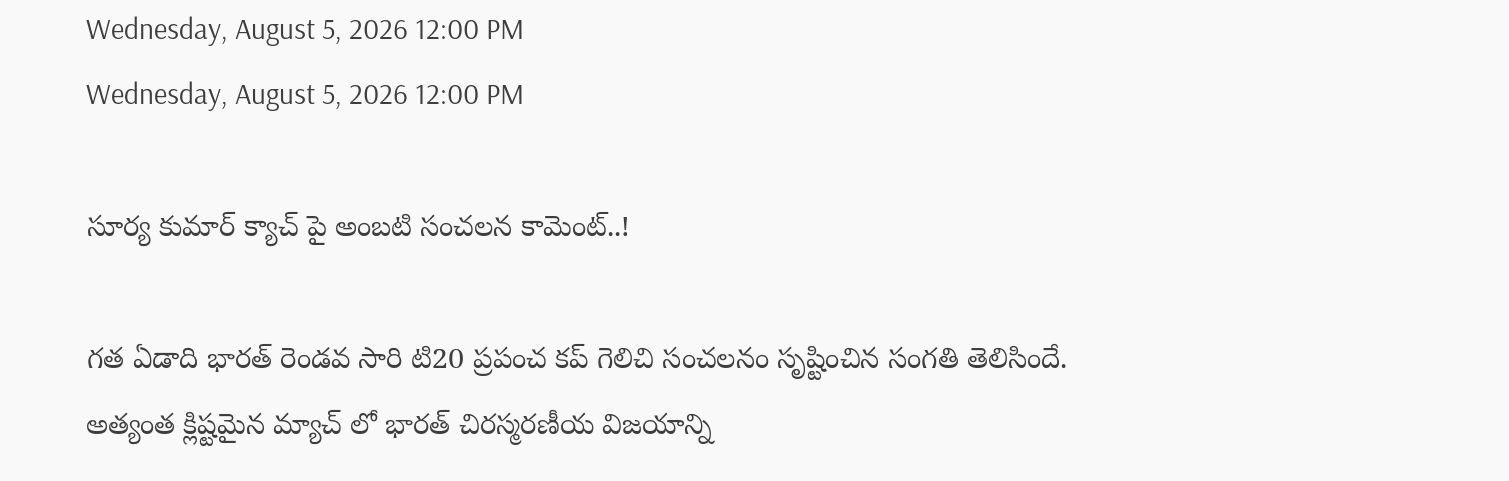Wednesday, August 5, 2026 12:00 PM
Wednesday, August 5, 2026 12:00 PM

సూర్య కుమార్ క్యాచ్ పై అంబటి సంచలన కామెంట్..!

గత ఏడాది భారత్ రెండవ సారి టి20 ప్రపంచ కప్ గెలిచి సంచలనం సృష్టించిన సంగతి తెలిసిందే. అత్యంత క్లిష్టమైన మ్యాచ్ లో భారత్ చిరస్మరణీయ విజయాన్ని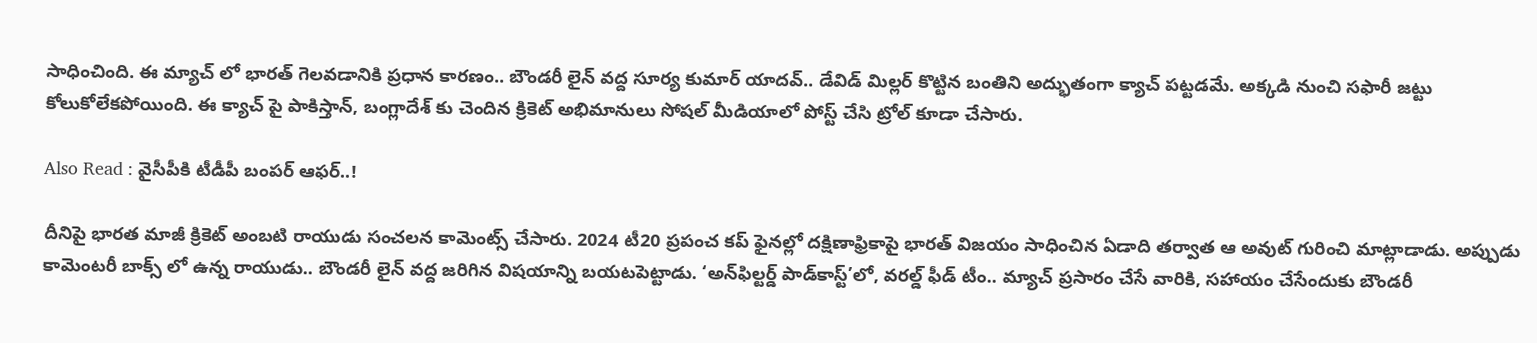సాధించింది. ఈ మ్యాచ్ లో భారత్ గెలవడానికి ప్రధాన కారణం.. బౌండరీ లైన్ వద్ద సూర్య కుమార్ యాదవ్.. డేవిడ్ మిల్లర్ కొట్టిన బంతిని అద్భుతంగా క్యాచ్ పట్టడమే. అక్కడి నుంచి సఫారీ జట్టు కోలుకోలేకపోయింది. ఈ క్యాచ్ పై పాకిస్తాన్, బంగ్లాదేశ్ కు చెందిన క్రికెట్ అభిమానులు సోషల్ మీడియాలో పోస్ట్ చేసి ట్రోల్ కూడా చేసారు.

Also Read : వైసీపీకి టీడీపీ బంపర్ ఆఫర్..!

దీనిపై భారత మాజీ క్రికెట్ అంబటి రాయుడు సంచలన కామెంట్స్ చేసారు. 2024 టీ20 ప్రపంచ కప్ ఫైనల్లో దక్షిణాఫ్రికాపై భారత్ విజయం సాధించిన ఏడాది తర్వాత ఆ అవుట్ గురించి మాట్లాడాడు. అప్పుడు కామెంటరీ బాక్స్ లో ఉన్న రాయుడు.. బౌండరీ లైన్ వద్ద జరిగిన విషయాన్ని బయటపెట్టాడు. ‘అన్‌ఫిల్టర్డ్ పాడ్‌కాస్ట్’లో, వరల్డ్ ఫీడ్ టీం.. మ్యాచ్ ప్రసారం చేసే వారికి, సహాయం చేసేందుకు బౌండరీ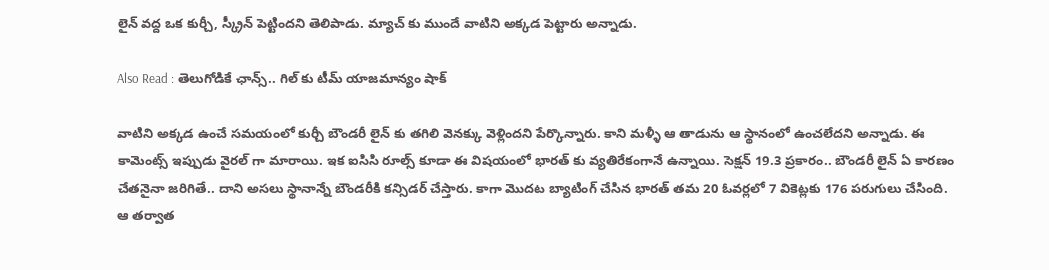లైన్ వద్ద ఒక కుర్చీ, స్క్రీన్ పెట్టిందని తెలిపాడు. మ్యాచ్ కు ముందే వాటిని అక్కడ పెట్టారు అన్నాడు.

Also Read : తెలుగోడికే ఛాన్స్.. గిల్ కు టీమ్ యాజమాన్యం షాక్

వాటిని అక్కడ ఉంచే సమయంలో కుర్చీ బౌండరీ లైన్ కు తగిలి వెనక్కు వెళ్లిందని పేర్కొన్నారు. కాని మళ్ళీ ఆ తాడును ఆ స్థానంలో ఉంచలేదని అన్నాడు. ఈ కామెంట్స్ ఇప్పుడు వైరల్ గా మారాయి. ఇక ఐసిసి రూల్స్ కూడా ఈ విషయంలో భారత్ కు వ్యతిరేకంగానే ఉన్నాయి. సెక్షన్ 19.3 ప్రకారం.. బౌండరీ లైన్ ఏ కారణం చేతనైనా జరిగితే.. దాని అసలు స్థానాన్నే బౌండరీకి కన్సిడర్ చేస్తారు. కాగా మొదట బ్యాటింగ్ చేసిన భారత్ తమ 20 ఓవర్లలో 7 వికెట్లకు 176 పరుగులు చేసింది. ఆ తర్వాత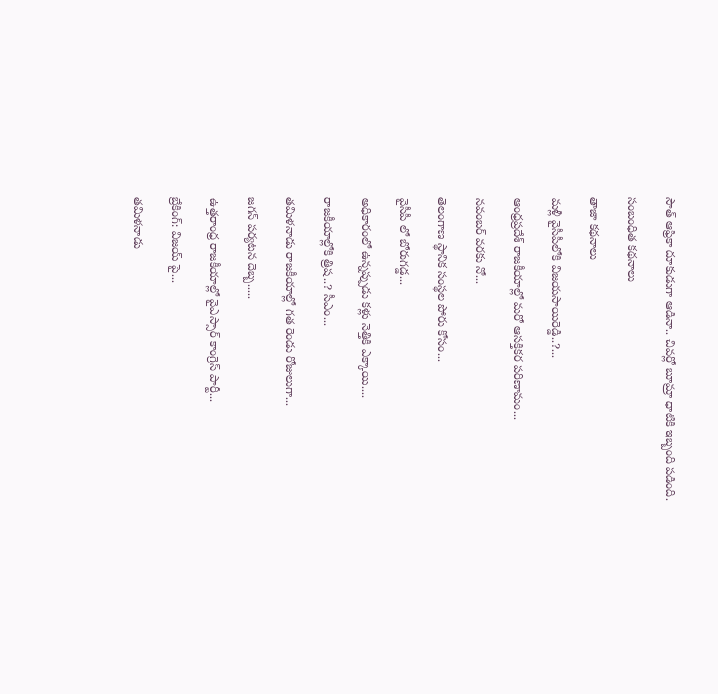సౌత్ ఆఫ్రికా దూకుడుగా ఆడినా.. చివర్లో బూమ్రా ధాటికి ఇబ్బంది పడింది.

సంబంధిత కథనాలు

తాజా కథనాలు

మళ్లీ వైసీపీలోకి విజయసాయిరెడ్డి..?...

ఆంధ్రప్రదేశ్ రాజకీయాల్లో మరో ఆసక్తికర పరిణామం...

నవంబర్ వరకు నో...

తెలంగాణ స్థానిక సంస్థల పోరు కోసం...

వైసీపీ లో బోరుగడ్డ...

అధికారంలో ఉన్నప్పుడు కళ్లు నెత్తికి ఎక్కాయి....

రాజకీయాల్లోకి త్రిష..? సీఎం...

తమిళనాడు రాజకీయాల్లో గత రెండు రోజులుగా...

జగన్ పర్యటన దెబ్బ.....

ఉత్తరాంధ్ర రాజకీయాల్లో వైఎస్సార్ కాంగ్రెస్ పార్టీ...

బ్రేకింగ్: విజయ్ పై...

తమిళనాడు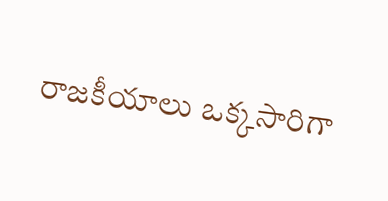రాజకీయాలు ఒక్కసారిగా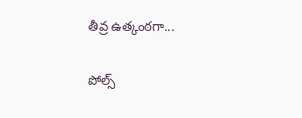తీవ్ర ఉత్కంఠగా...

పోల్స్